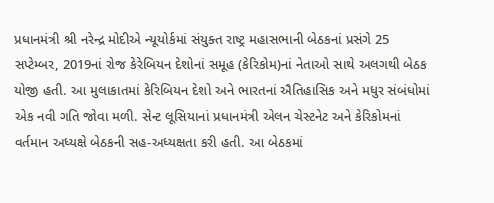પ્રધાનમંત્રી શ્રી નરેન્દ્ર મોદીએ ન્યૂયોર્કમાં સંયુક્ત રાષ્ટ્ર મહાસભાની બેઠકનાં પ્રસંગે 25 સપ્ટેમ્બર, 2019નાં રોજ કેરેબિયન દેશોનાં સમૂહ (કેરિકોમ)નાં નેતાઓ સાથે અલગથી બેઠક યોજી હતી. આ મુલાકાતમાં કેરિબિયન દેશો અને ભારતનાં ઐતિહાસિક અને મધુર સંબંધોમાં એક નવી ગતિ જોવા મળી. સેન્ટ લૂસિયાનાં પ્રધાનમંત્રી એલન ચેસ્ટનેટ અને કેરિકોમનાં વર્તમાન અધ્યક્ષે બેઠકની સહ-અધ્યક્ષતા કરી હતી. આ બેઠકમાં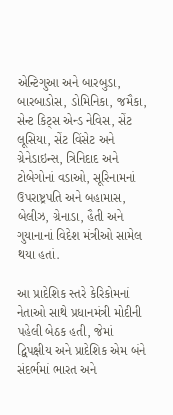એન્ટિગુઆ અને બારબુડા, બારબાડોસ, ડોમિનિકા, જમૈકા, સેન્ટ કિટ્સ એન્ડ નેવિસ, સેંટ લૂસિયા, સેંટ વિંસેટ અને ગ્રેનેડાઇન્સ, ત્રિનિદાદ અને ટોબેગોનાં વડાઓ, સૂરિનામનાં ઉપરાષ્ટ્રપતિ અને બહામાસ, બેલીઝ, ગ્રેનાડા, હૈતી અને ગુયાનાનાં વિદેશ મંત્રીઓ સામેલ થયા હતાં.

આ પ્રાદેશિક સ્તરે કેરિકોમનાં નેતાઓ સાથે પ્રધાનમંત્રી મોદીની પહેલી બેઠક હતી, જેમાં દ્વિપક્ષીય અને પ્રાદેશિક એમ બંને સંદર્ભમાં ભારત અને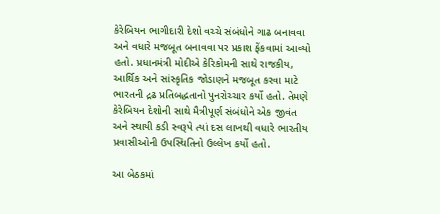કેરેબિયન ભાગીદારી દેશો વચ્ચે સંબંધોને ગાઢ બનાવવા અને વધારે મજબૂત બનાવવા પર પ્રકાશ ફેંકવામાં આવ્યો હતો. પ્રધાનમંત્રી મોદીએ કેરિકોમની સાથે રાજકીય, આર્થિક અને સાંસ્કૃતિક જોડાણને મજબૂત કરવા માટે ભારતની દ્રઢ પ્રતિબદ્ધતાનો પુનરોચ્ચાર કર્યો હતો. તેમણે કેરેબિયન દેશોની સાથે મૈત્રીપૂર્ણ સંબંધોને એક જીવંત અને સ્થાયી કડી સ્વરૂપે ત્યાં દસ લાખથી વધારે ભારતીય પ્રવાસીઓની ઉપસ્થિતિનો ઉલ્લેખ કર્યો હતો.

આ બેઠકમાં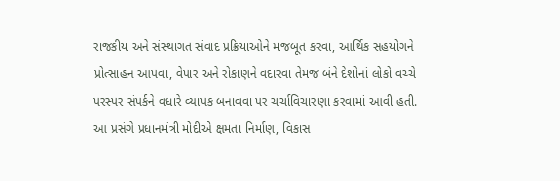રાજકીય અને સંસ્થાગત સંવાદ પ્રક્રિયાઓને મજબૂત કરવા, આર્થિક સહયોગને પ્રોત્સાહન આપવા, વેપાર અને રોકાણને વદારવા તેમજ બંને દેશોનાં લોકો વચ્ચે પરસ્પર સંપર્કને વધારે વ્યાપક બનાવવા પર ચર્ચાવિચારણા કરવામાં આવી હતી. આ પ્રસંગે પ્રધાનમંત્રી મોદીએ ક્ષમતા નિર્માણ, વિકાસ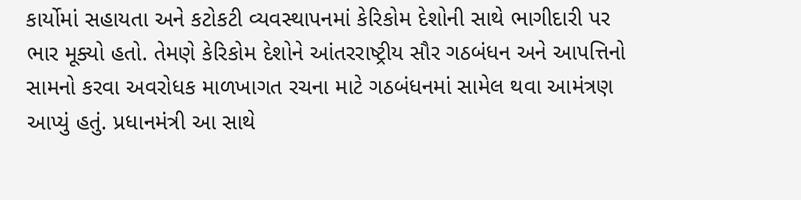કાર્યોમાં સહાયતા અને કટોકટી વ્યવસ્થાપનમાં કેરિકોમ દેશોની સાથે ભાગીદારી પર ભાર મૂક્યો હતો. તેમણે કેરિકોમ દેશોને આંતરરાષ્ટ્રીય સૌર ગઠબંધન અને આપત્તિનો સામનો કરવા અવરોધક માળખાગત રચના માટે ગઠબંધનમાં સામેલ થવા આમંત્રણ આપ્યું હતું. પ્રધાનમંત્રી આ સાથે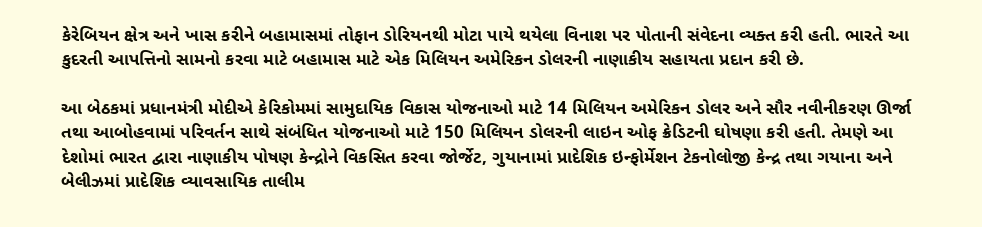કેરેબિયન ક્ષેત્ર અને ખાસ કરીને બહામાસમાં તોફાન ડોરિયનથી મોટા પાયે થયેલા વિનાશ પર પોતાની સંવેદના વ્યક્ત કરી હતી. ભારતે આ કુદરતી આપત્તિનો સામનો કરવા માટે બહામાસ માટે એક મિલિયન અમેરિકન ડોલરની નાણાકીય સહાયતા પ્રદાન કરી છે.

આ બેઠકમાં પ્રધાનમંત્રી મોદીએ કેરિકોમમાં સામુદાયિક વિકાસ યોજનાઓ માટે 14 મિલિયન અમેરિકન ડોલર અને સૌર નવીનીકરણ ઊર્જા તથા આબોહવામાં પરિવર્તન સાથે સંબંધિત યોજનાઓ માટે 150 મિલિયન ડોલરની લાઇન ઓફ ક્રેડિટની ઘોષણા કરી હતી. તેમણે આ દેશોમાં ભારત દ્વારા નાણાકીય પોષણ કેન્દ્રોને વિકસિત કરવા જોર્જેટ, ગુયાનામાં પ્રાદેશિક ઇન્ફોર્મેશન ટેકનોલોજી કેન્દ્ર તથા ગયાના અને બેલીઝમાં પ્રાદેશિક વ્યાવસાયિક તાલીમ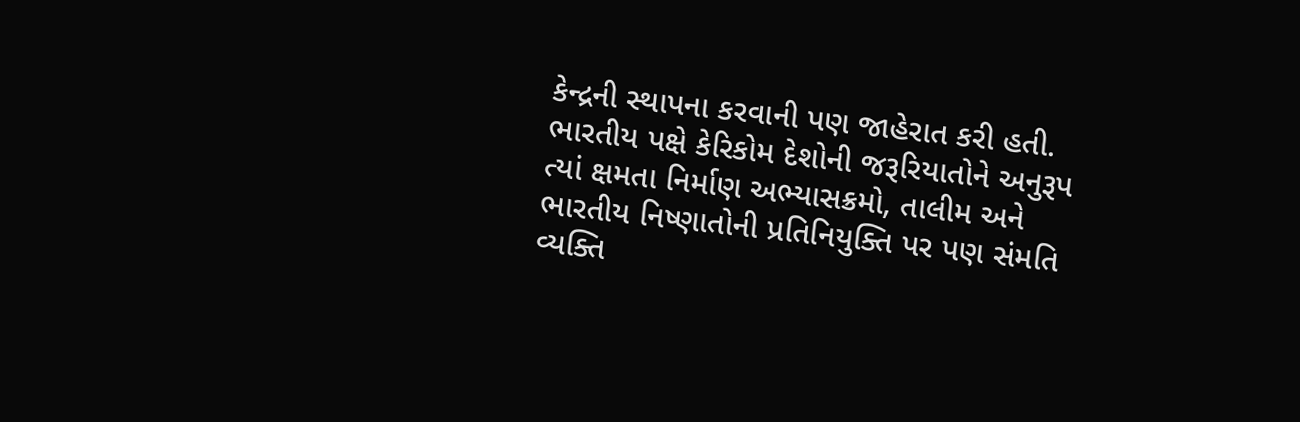કેન્દ્રની સ્થાપના કરવાની પણ જાહેરાત કરી હતી. ભારતીય પક્ષે કેરિકોમ દેશોની જરૂરિયાતોને અનુરૂપ ત્યાં ક્ષમતા નિર્માણ અભ્યાસક્રમો, તાલીમ અને ભારતીય નિષ્ણાતોની પ્રતિનિયુક્તિ પર પણ સંમતિ વ્યક્તિ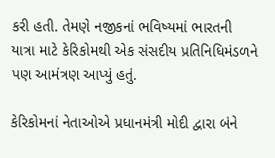કરી હતી. તેમણે નજીકનાં ભવિષ્યમાં ભારતની યાત્રા માટે કેરિકોમથી એક સંસદીય પ્રતિનિધિમંડળને પણ આમંત્રણ આપ્યું હતું.

કેરિકોમનાં નેતાઓએ પ્રધાનમંત્રી મોદી દ્વારા બંને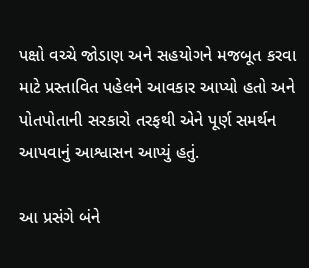પક્ષો વચ્ચે જોડાણ અને સહયોગને મજબૂત કરવા માટે પ્રસ્તાવિત પહેલને આવકાર આપ્યો હતો અને પોતપોતાની સરકારો તરફથી એને પૂર્ણ સમર્થન આપવાનું આશ્વાસન આપ્યું હતું.

આ પ્રસંગે બંને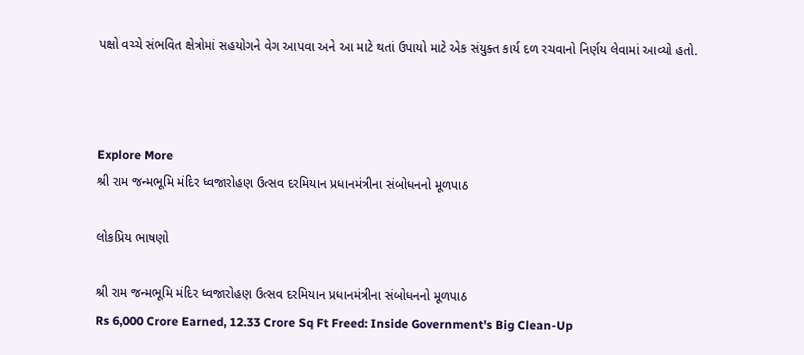પક્ષો વચ્ચે સંભવિત ક્ષેત્રોમાં સહયોગને વેગ આપવા અને આ માટે થતાં ઉપાયો માટે એક સંયુક્ત કાર્ય દળ રચવાનો નિર્ણય લેવામાં આવ્યો હતો.



Explore More
શ્રી રામ જન્મભૂમિ મંદિર ધ્વજારોહણ ઉત્સવ દરમિયાન પ્રધાનમંત્રીના સંબોધનનો મૂળપાઠ

લોકપ્રિય ભાષણો

શ્રી રામ જન્મભૂમિ મંદિર ધ્વજારોહણ ઉત્સવ દરમિયાન પ્રધાનમંત્રીના સંબોધનનો મૂળપાઠ
Rs 6,000 Crore Earned, 12.33 Crore Sq Ft Freed: Inside Government's Big Clean-Up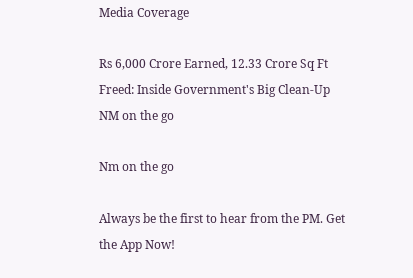Media Coverage

Rs 6,000 Crore Earned, 12.33 Crore Sq Ft Freed: Inside Government's Big Clean-Up
NM on the go

Nm on the go

Always be the first to hear from the PM. Get the App Now!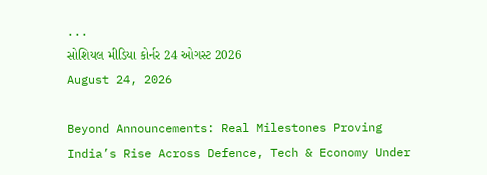...
સોશિયલ મીડિયા કોર્નર 24 ઓગસ્ટ 2026
August 24, 2026

Beyond Announcements: Real Milestones Proving India’s Rise Across Defence, Tech & Economy Under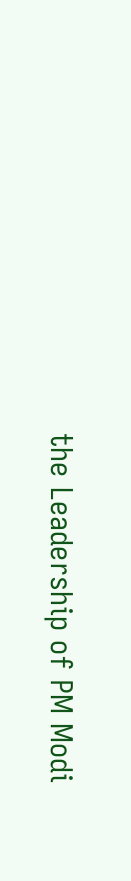the Leadership of PM Modi